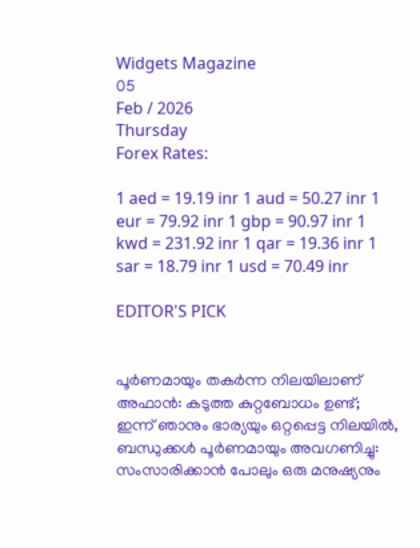Widgets Magazine
05
Feb / 2026
Thursday
Forex Rates:

1 aed = 19.19 inr 1 aud = 50.27 inr 1 eur = 79.92 inr 1 gbp = 90.97 inr 1 kwd = 231.92 inr 1 qar = 19.36 inr 1 sar = 18.79 inr 1 usd = 70.49 inr

EDITOR'S PICK


പൂർണമായും തകർന്ന നിലയിലാണ് അഫാൻ: കടുത്ത കുറ്റബോധം ഉണ്ട്; ഇന്ന് ഞാനും ഭാര്യയും ഒറ്റപ്പെട്ട നിലയിൽ, ബന്ധുക്കൾ പൂർണമായും അവഗണിച്ചു: സംസാരിക്കാൻ പോലും ഒരു മനുഷ്യനും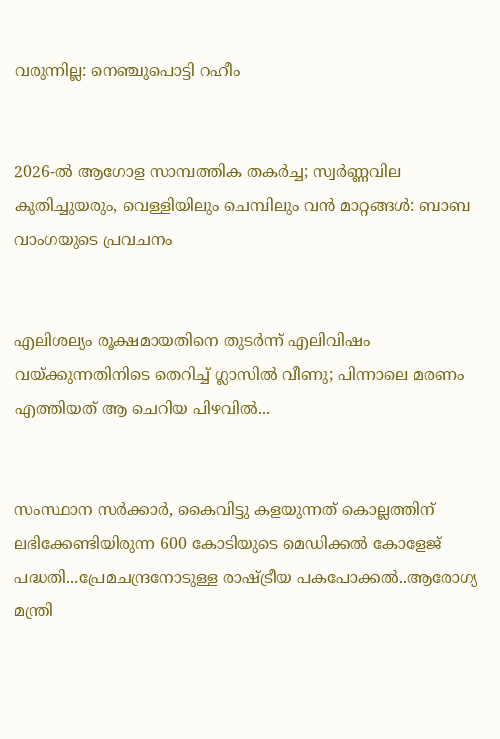വരുന്നില്ല: നെഞ്ചുപൊട്ടി റഹീം


2026-ൽ ആഗോള സാമ്പത്തിക തകർച്ച; സ്വർണ്ണവില കുതിച്ചുയരും, വെള്ളിയിലും ചെമ്പിലും വൻ മാറ്റങ്ങൾ: ബാബ വാംഗയുടെ പ്രവചനം


എലിശല്യം രൂക്ഷമായതിനെ തുടർന്ന് എലിവിഷം വയ്ക്കുന്നതിനിടെ തെറിച്ച് ഗ്ലാസില്‍ വീണു; പിന്നാലെ മരണം എത്തിയത് ആ ചെറിയ പിഴവിൽ...


സംസ്ഥാന സര്‍ക്കാര്‍, കൈവിട്ടു കളയുന്നത് കൊല്ലത്തിന് ലഭിക്കേണ്ടിയിരുന്ന 600 കോടിയുടെ മെഡിക്കല്‍ കോളേജ് പദ്ധതി...പ്രേമചന്ദ്രനോടുള്ള രാഷ്ട്രീയ പകപോക്കല്‍..ആരോഗ്യ മന്ത്രി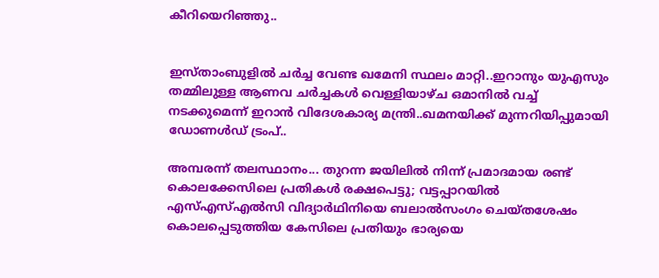കീറിയെറിഞ്ഞു..


ഇസ്താംബുളിൽ ചർച്ച വേണ്ട ഖമേനി സ്ഥലം മാറ്റി..ഇറാനും യുഎസും തമ്മിലുള്ള ആണവ ചർച്ചകൾ വെള്ളിയാഴ്ച ഒമാനിൽ വച്ച് നടക്കുമെന്ന് ഇറാൻ വിദേശകാര്യ മന്ത്രി..ഖമനയിക്ക് മുന്നറിയിപ്പുമായി ഡോണൾഡ് ട്രംപ്..

അമ്പരന്ന് തലസ്ഥാനം... തുറന്ന ജയിലില്‍ നിന്ന് പ്രമാദമായ രണ്ട് കൊലക്കേസിലെ പ്രതികള്‍ രക്ഷപെട്ടു; വട്ടപ്പാറയില്‍ എസ്എസ്എല്‍സി വിദ്യാര്‍ഥിനിയെ ബലാല്‍സംഗം ചെയ്തശേഷം കൊലപ്പെടുത്തിയ കേസിലെ പ്രതിയും ഭാര്യയെ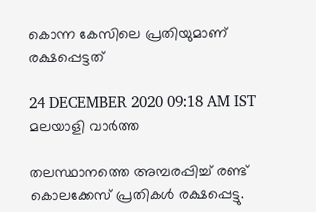കൊന്ന കേസിലെ പ്രതിയുമാണ് രക്ഷപ്പെട്ടത്

24 DECEMBER 2020 09:18 AM IST
മലയാളി വാര്‍ത്ത

തലസ്ഥാനത്തെ അമ്പരപ്പിച്ച് രണ്ട് കൊലക്കേസ് പ്രതികള്‍ രക്ഷപ്പെട്ടു.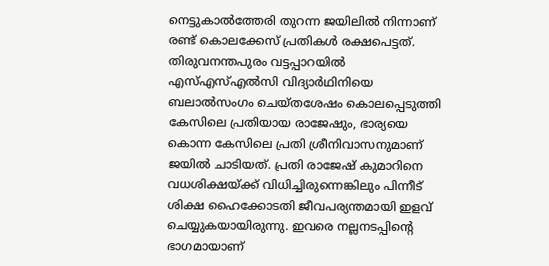നെട്ടുകാല്‍ത്തേരി തുറന്ന ജയിലില്‍ നിന്നാണ് രണ്ട് കൊലക്കേസ് പ്രതികള്‍ രക്ഷപെട്ടത്. തിരുവനന്തപുരം വട്ടപ്പാറയില്‍ എസ്എസ്എല്‍സി വിദ്യാര്‍ഥിനിയെ ബലാല്‍സംഗം ചെയ്തശേഷം കൊലപ്പെടുത്തി കേസിലെ പ്രതിയായ രാജേഷും, ഭാര്യയെ കൊന്ന കേസിലെ പ്രതി ശ്രീനിവാസനുമാണ് ജയില്‍ ചാടിയത്. പ്രതി രാജേഷ് കുമാറിനെ വധശിക്ഷയ്ക്ക് വിധിച്ചിരുന്നെങ്കിലും പിന്നീട് ശിക്ഷ ഹൈക്കോടതി ജീവപര്യന്തമായി ഇളവ് ചെയ്യുകയായിരുന്നു. ഇവരെ നല്ലനടപ്പിന്റെ ഭാഗമായാണ്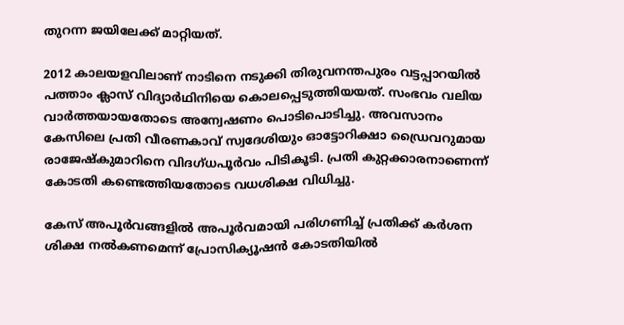തുറന്ന ജയിലേക്ക് മാറ്റിയത്.

2012 കാലയളവിലാണ് നാടിനെ നടുക്കി തിരുവനന്തപുരം വട്ടപ്പാറയില്‍ പത്താം ക്ലാസ് വിദ്യാര്‍ഥിനിയെ കൊലപ്പെടുത്തിയയത്. സംഭവം വലിയ വാര്‍ത്തയായതോടെ അന്വേഷണം പൊടിപൊടിച്ചു. അവസാനം കേസിലെ പ്രതി വീരണകാവ് സ്വദേശിയും ഓട്ടോറിക്ഷാ ഡ്രൈവറുമായ രാജേഷ്‌കുമാറിനെ വിദഗ്ധപൂര്‍വം പിടികൂടി. പ്രതി കുറ്റക്കാരനാണെന്ന് കോടതി കണ്ടെത്തിയതോടെ വധശിക്ഷ വിധിച്ചു.

കേസ് അപൂര്‍വങ്ങളില്‍ അപൂര്‍വമായി പരിഗണിച്ച് പ്രതിക്ക് കര്‍ശന ശിക്ഷ നല്‍കണമെന്ന് പ്രോസിക്യൂഷന്‍ കോടതിയില്‍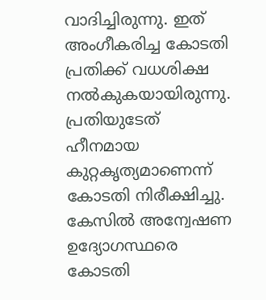വാദിച്ചിരുന്നു. ഇത് അംഗീകരിച്ച കോടതി പ്രതിക്ക് വധശിക്ഷ നല്‍കുകയായിരുന്നു. പ്രതിയുടേത് ഹീനമായ കുറ്റകൃത്യമാണെന്ന് കോടതി നിരീക്ഷിച്ചു. കേസില്‍ അന്വേഷണ ഉദ്യോഗസ്ഥരെ കോടതി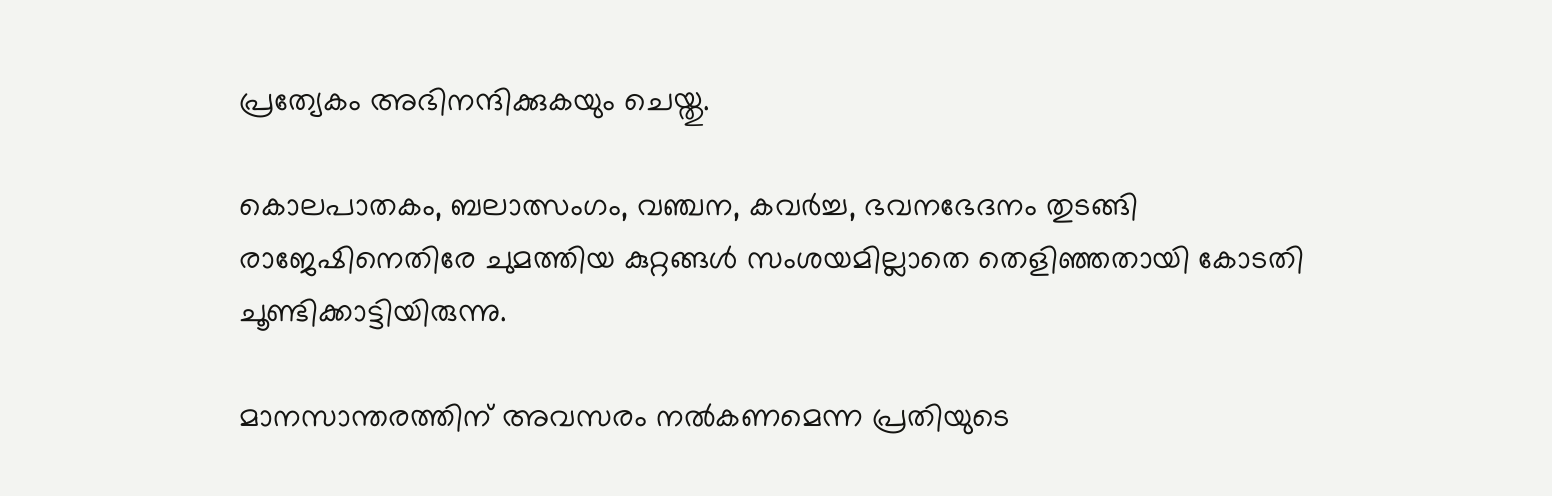പ്രത്യേകം അഭിനന്ദിക്കുകയും ചെയ്തു.

കൊലപാതകം, ബലാത്സംഗം, വഞ്ചന, കവര്‍ച്ച, ഭവനഭേദനം തുടങ്ങി രാജേഷിനെതിരേ ചുമത്തിയ കുറ്റങ്ങള്‍ സംശയമില്ലാതെ തെളിഞ്ഞതായി കോടതി ചൂണ്ടിക്കാട്ടിയിരുന്നു.

മാനസാന്തരത്തിന് അവസരം നല്‍കണമെന്ന പ്രതിയുടെ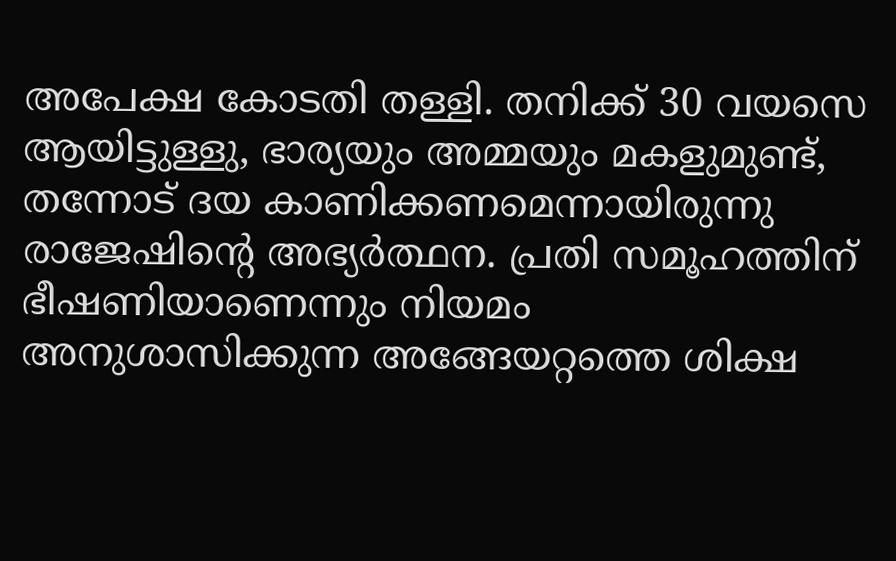അപേക്ഷ കോടതി തള്ളി. തനിക്ക് 30 വയസെ ആയിട്ടുള്ളു, ഭാര്യയും അമ്മയും മകളുമുണ്ട്, തന്നോട് ദയ കാണിക്കണമെന്നായിരുന്നു രാജേഷിന്റെ അഭ്യര്‍ത്ഥന. പ്രതി സമൂഹത്തിന് ഭീഷണിയാണെന്നും നിയമം അനുശാസിക്കുന്ന അങ്ങേയറ്റത്തെ ശിക്ഷ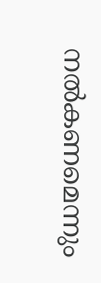നല്‍കണമെന്നും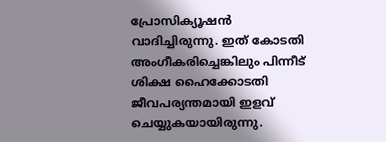പ്രോസിക്യൂഷന്‍ വാദിച്ചിരുന്നു. ഇത് കോടതി അംഗീകരിച്ചെങ്കിലും പിന്നീട് ശിക്ഷ ഹൈക്കോടതി ജീവപര്യന്തമായി ഇളവ് ചെയ്യുകയായിരുന്നു.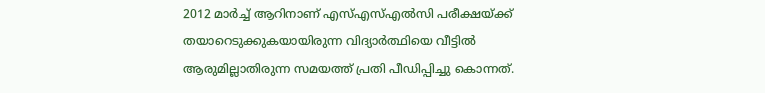2012 മാര്‍ച്ച് ആറിനാണ് എസ്എസ്എല്‍സി പരീക്ഷയ്ക്ക് തയാറെടുക്കുകയായിരുന്ന വിദ്യാര്‍ത്ഥിയെ വീട്ടില്‍ ആരുമില്ലാതിരുന്ന സമയത്ത് പ്രതി പീഡിപ്പിച്ചു കൊന്നത്.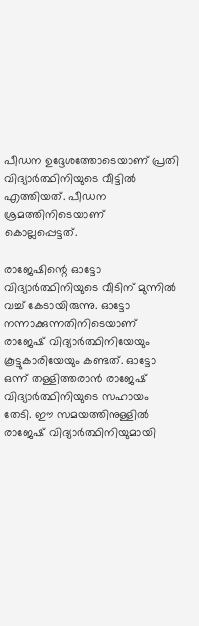പീഡന ഉദ്ദേശത്തോടെയാണ് പ്രതി വിദ്യാര്‍ത്ഥിനിയുടെ വീട്ടില്‍ എത്തിയത്. പീഡന ശ്രമത്തിനിടെയാണ് കൊല്ലപ്പെട്ടത്.

രാജേഷിന്റെ ഓട്ടോ വിദ്യാര്‍ത്ഥിനിയുടെ വീടിന് മുന്നില്‍ വച്ച് കേടായിരുന്നു. ഓട്ടോ നന്നാക്കുന്നതിനിടെയാണ് രാജേഷ് വിദ്യാര്‍ത്ഥിനിയേയും കൂട്ടുകാരിയേയും കണ്ടത്. ഓട്ടോ ഒന്ന് തള്ളിത്തരാന്‍ രാജേഷ് വിദ്യാര്‍ത്ഥിനിയുടെ സഹായം തേടി. ഈ സമയത്തിനുള്ളില്‍ രാജേഷ് വിദ്യാര്‍ത്ഥിനിയുമായി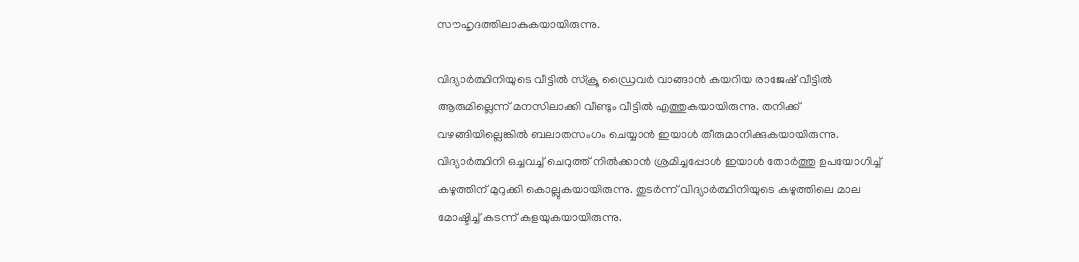സൗഹൃദത്തിലാകുകയായിരുന്നു.

വിദ്യാര്‍ത്ഥിനിയുടെ വീട്ടില്‍ സ്‌ക്രൂ ഡ്രൈവര്‍ വാങ്ങാന്‍ കയറിയ രാജേഷ് വീട്ടില്‍ ആരുമില്ലെന്ന് മനസിലാക്കി വീണ്ടും വീട്ടില്‍ എത്തുകയായിരുന്നു. തനിക്ക് വഴങ്ങിയില്ലെങ്കില്‍ ബലാതസംഗം ചെയ്യാന്‍ ഇയാള്‍ തീരുമാനിക്കുകയായിരുന്നു. വിദ്യാര്‍ത്ഥിനി ഒച്ചവച്ച് ചെറുത്ത് നില്‍ക്കാന്‍ ശ്രമിച്ചപ്പോള്‍ ഇയാള്‍ തോര്‍ത്തു ഉപയോഗിച്ച് കഴുത്തിന് മുറുക്കി കൊല്ലുകയായിരുന്നു. തുടര്‍ന്ന് വിദ്യാര്‍ത്ഥിനിയുടെ കഴുത്തിലെ മാല മോഷ്ടിച്ച് കടന്ന് കളയുകയായിരുന്നു.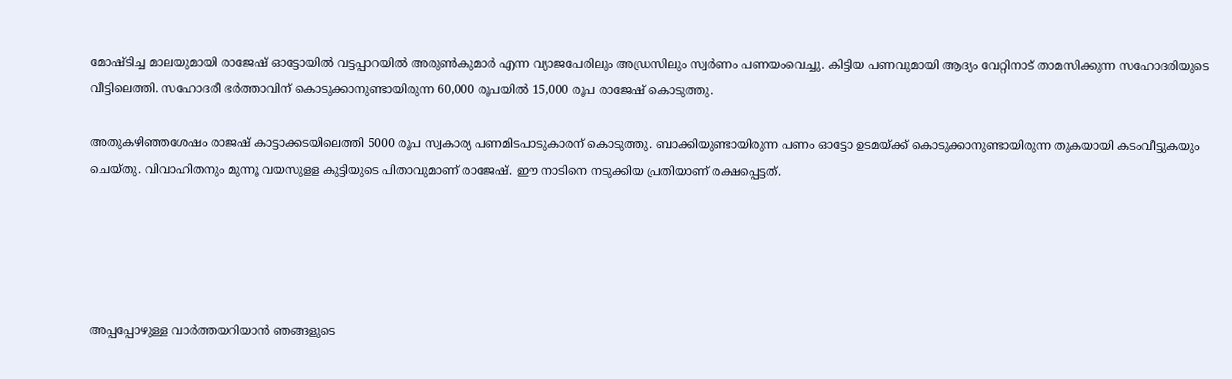മോഷ്ടിച്ച മാലയുമായി രാജേഷ് ഓട്ടോയില്‍ വട്ടപ്പാറയില്‍ അരുണ്‍കുമാര്‍ എന്ന വ്യാജപേരിലും അഡ്രസിലും സ്വര്‍ണം പണയംവെച്ചു. കിട്ടിയ പണവുമായി ആദ്യം വേറ്റിനാട് താമസിക്കുന്ന സഹോദരിയുടെ വീട്ടിലെത്തി. സഹോദരീ ഭര്‍ത്താവിന് കൊടുക്കാനുണ്ടായിരുന്ന 60,000 രൂപയില്‍ 15,000 രൂപ രാജേഷ് കൊടുത്തു.

അതുകഴിഞ്ഞശേഷം രാജഷ് കാട്ടാക്കടയിലെത്തി 5000 രൂപ സ്വകാര്യ പണമിടപാടുകാരന് കൊടുത്തു. ബാക്കിയുണ്ടായിരുന്ന പണം ഓട്ടോ ഉടമയ്ക്ക് കൊടുക്കാനുണ്ടായിരുന്ന തുകയായി കടംവീട്ടുകയും ചെയ്തു. വിവാഹിതനും മുന്നൂ വയസുളള കുട്ടിയുടെ പിതാവുമാണ് രാജേഷ്. ഈ നാടിനെ നടുക്കിയ പ്രതിയാണ് രക്ഷപ്പെട്ടത്.





അപ്പപ്പോഴുള്ള വാര്‍ത്തയറിയാന്‍ ഞങ്ങളുടെ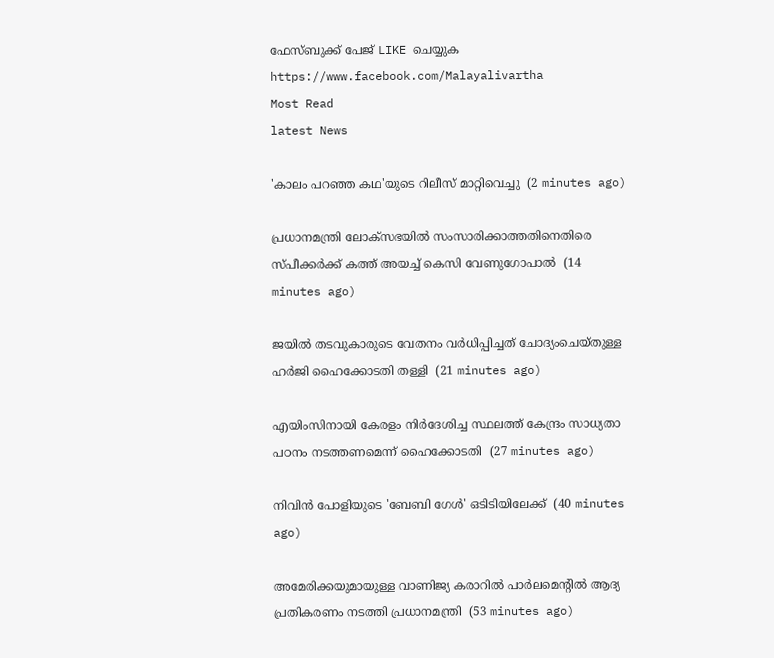ഫേസ്‌ബുക്ക്‌ പേജ് LIKE ചെയ്യുക
https://www.facebook.com/Malayalivartha
Most Read
latest News

'കാലം പറഞ്ഞ കഥ'യുടെ റിലീസ് മാറ്റിവെച്ചു  (2 minutes ago)

പ്രധാനമന്ത്രി ലോക്‌സഭയില്‍ സംസാരിക്കാത്തതിനെതിരെ സ്പീക്കര്‍ക്ക് കത്ത് അയച്ച് കെസി വേണുഗോപാല്‍  (14 minutes ago)

ജയില്‍ തടവുകാരുടെ വേതനം വര്‍ധിപ്പിച്ചത് ചോദ്യംചെയ്തുള്ള ഹര്‍ജി ഹൈക്കോടതി തള്ളി  (21 minutes ago)

എയിംസിനായി കേരളം നിര്‍ദേശിച്ച സ്ഥലത്ത് കേന്ദ്രം സാധ്യതാ പഠനം നടത്തണമെന്ന് ഹൈക്കോടതി  (27 minutes ago)

നിവിന്‍ പോളിയുടെ 'ബേബി ഗേള്‍' ഒടിടിയിലേക്ക്  (40 minutes ago)

അമേരിക്കയുമായുള്ള വാണിജ്യ കരാറില്‍ പാര്‍ലമെന്റില്‍ ആദ്യ പ്രതികരണം നടത്തി പ്രധാനമന്ത്രി  (53 minutes ago)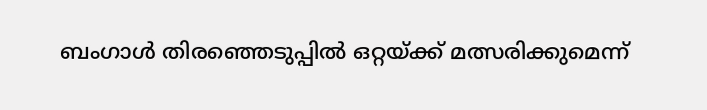ബംഗാള്‍ തിരഞ്ഞെടുപ്പില്‍ ഒറ്റയ്ക്ക് മത്സരിക്കുമെന്ന്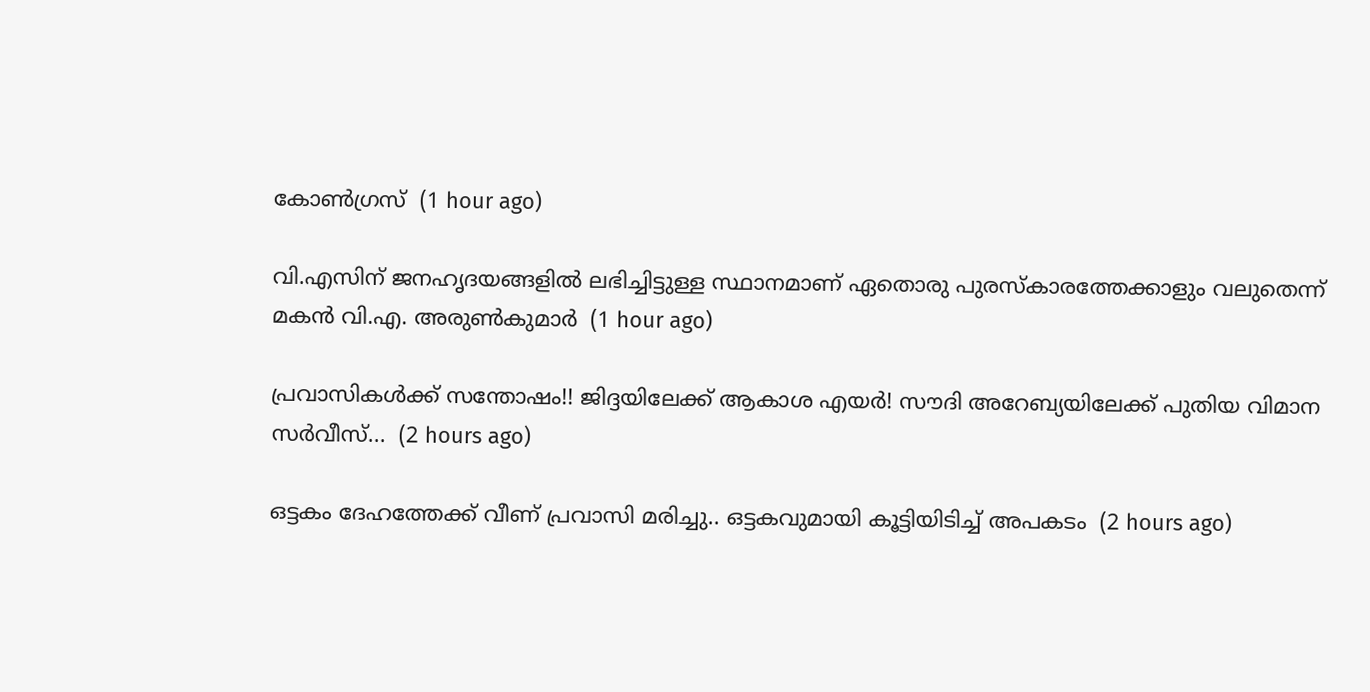കോണ്‍ഗ്രസ്  (1 hour ago)

വി.എസിന് ജനഹൃദയങ്ങളില്‍ ലഭിച്ചിട്ടുള്ള സ്ഥാനമാണ് ഏതൊരു പുരസ്‌കാരത്തേക്കാളും വലുതെന്ന് മകന്‍ വി.എ. അരുണ്‍കുമാര്‍  (1 hour ago)

പ്രവാസികള്‍ക്ക് സന്തോഷം!! ജിദ്ദയിലേക്ക് ആകാശ എയര്‍! സൗദി അറേബ്യയിലേക്ക് പുതിയ വിമാന സര്‍വീസ്...  (2 hours ago)

ഒട്ടകം ദേഹത്തേക്ക് വീണ് പ്രവാസി മരിച്ചു.. ഒട്ടകവുമായി കൂട്ടിയിടിച്ച് അപകടം  (2 hours ago)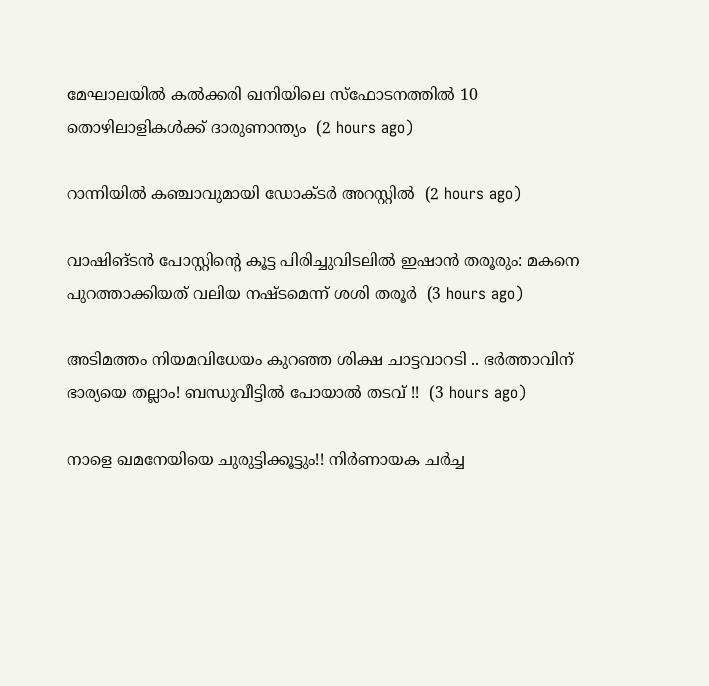മേഘാലയില്‍ കല്‍ക്കരി ഖനിയിലെ സ്‌ഫോടനത്തില്‍ 10 തൊഴിലാളികള്‍ക്ക് ദാരുണാന്ത്യം  (2 hours ago)

റാന്നിയില്‍ കഞ്ചാവുമായി ഡോക്ടര്‍ അറസ്റ്റില്‍  (2 hours ago)

വാഷിങ്ടന്‍ പോസ്റ്റിന്റെ കൂട്ട പിരിച്ചുവിടലില്‍ ഇഷാന്‍ തരൂരും: മകനെ പുറത്താക്കിയത് വലിയ നഷ്ടമെന്ന് ശശി തരൂര്‍  (3 hours ago)

അടിമത്തം നിയമവിധേയം കുറഞ്ഞ ശിക്ഷ ചാട്ടവാറടി .. ഭർത്താവിന് ഭാര്യയെ തല്ലാം! ബന്ധുവീട്ടില്‍ പോയാൽ തടവ് !!  (3 hours ago)

നാളെ ഖമനേയിയെ ചുരുട്ടിക്കൂട്ടും!! നിർണായക ചർച്ച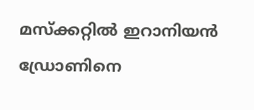മസ്‌ക്കറ്റിൽ ഇറാനിയൻ ഡ്രോണിനെ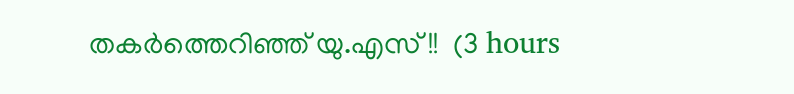തകർത്തെറിഞ്ഞ് യു.എസ് !!  (3 hours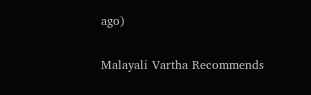ago)

Malayali Vartha Recommends